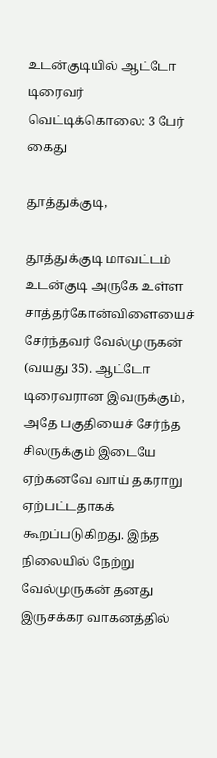உடன்குடியில் ஆட்டோ டிரைவர் வெட்டிக்கொலை: 3 பேர் கைது

தூத்துக்குடி,

தூத்துக்குடி மாவட்டம் உடன்குடி அருகே உள்ள சாத்தர்கோன்விளையைச் சேர்ந்தவர் வேல்முருகன் (வயது 35). ஆட்டோ டிரைவரான இவருக்கும், அதே பகுதியைச் சேர்ந்த சிலருக்கும் இடையே ஏற்கனவே வாய் தகராறு ஏற்பட்டதாகக் கூறப்படுகிறது. இந்த நிலையில் நேற்று வேல்முருகன் தனது இருசக்கர வாகனத்தில்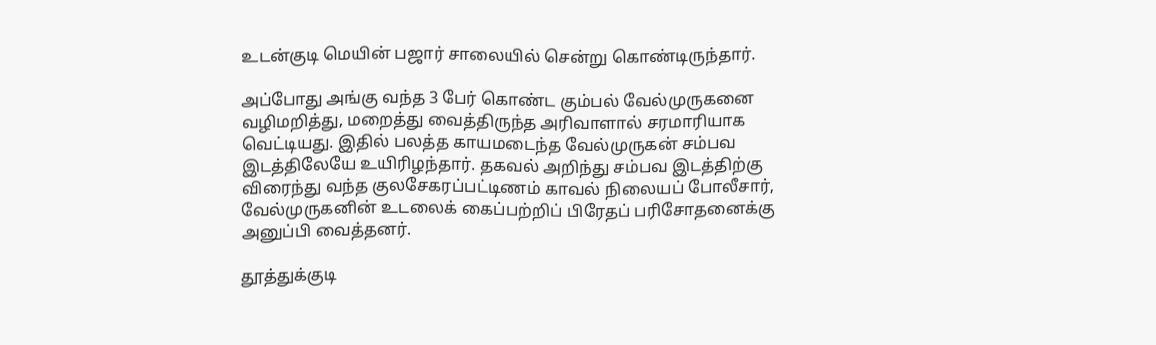உடன்குடி மெயின் பஜார் சாலையில் சென்று கொண்டிருந்தார்.

அப்போது அங்கு வந்த 3 பேர் கொண்ட கும்பல் வேல்முருகனை வழிமறித்து, மறைத்து வைத்திருந்த அரிவாளால் சரமாரியாக வெட்டியது. இதில் பலத்த காயமடைந்த வேல்முருகன் சம்பவ இடத்திலேயே உயிரிழந்தார். தகவல் அறிந்து சம்பவ இடத்திற்கு விரைந்து வந்த குலசேகரப்பட்டிணம் காவல் நிலையப் போலீசார், வேல்முருகனின் உடலைக் கைப்பற்றிப் பிரேதப் பரிசோதனைக்கு அனுப்பி வைத்தனர்.

தூத்துக்குடி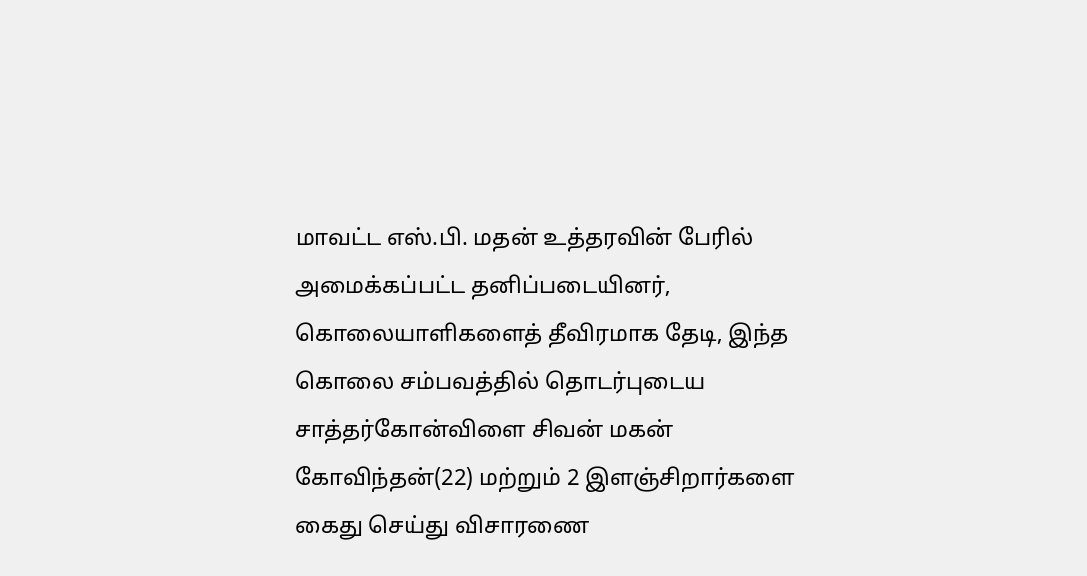மாவட்ட எஸ்.பி. மதன் உத்தரவின் பேரில் அமைக்கப்பட்ட தனிப்படையினர், கொலையாளிகளைத் தீவிரமாக தேடி, இந்த கொலை சம்பவத்தில் தொடர்புடைய சாத்தர்கோன்விளை சிவன் மகன் கோவிந்தன்(22) மற்றும் 2 இளஞ்சிறார்களை கைது செய்து விசாரணை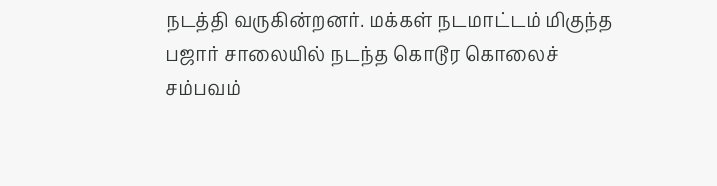நடத்தி வருகின்றனர். மக்கள் நடமாட்டம் மிகுந்த பஜார் சாலையில் நடந்த கொடூர கொலைச் சம்பவம்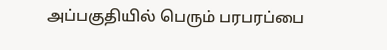அப்பகுதியில் பெரும் பரபரப்பை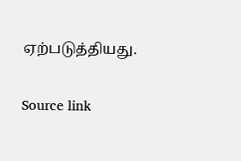ஏற்படுத்தியது.

Source link